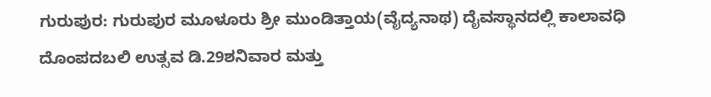ಗುರುಪುರ: ಗುರುಪುರ ಮೂಳೂರು ಶ್ರೀ ಮುಂಡಿತ್ತಾಯ(ವೈದ್ಯನಾಥ) ದೈವಸ್ಥಾನದಲ್ಲಿ ಕಾಲಾವಧಿ ದೊಂಪದಬಲಿ ಉತ್ಸವ ಡಿ.29ಶನಿವಾರ ಮತ್ತು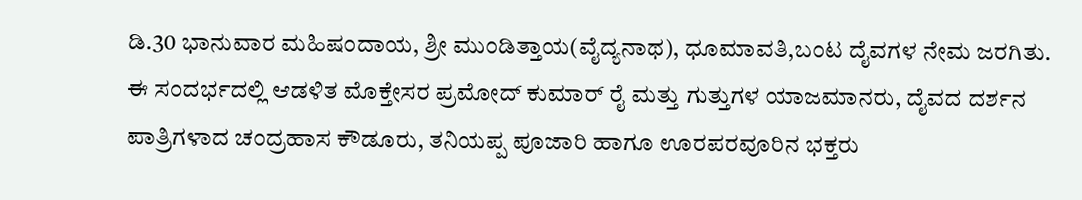ಡಿ.30 ಭಾನುವಾರ ಮಹಿಷಂದಾಯ, ಶ್ರೀ ಮುಂಡಿತ್ತಾಯ(ವೈದ್ಯನಾಥ), ಧೂಮಾವತಿ,ಬಂಟ ದೈವಗಳ ನೇಮ ಜರಗಿತು. ಈ ಸಂದರ್ಭದಲ್ಲಿ ಆಡಳಿತ ಮೊಕ್ತೇಸರ ಪ್ರಮೋದ್ ಕುಮಾರ್ ರೈ ಮತ್ತು ಗುತ್ತುಗಳ ಯಾಜಮಾನರು, ದೈವದ ದರ್ಶನ ಪಾತ್ರಿಗಳಾದ ಚಂದ್ರಹಾಸ ಕೌಡೂರು, ತನಿಯಪ್ಪ ಪೂಜಾರಿ ಹಾಗೂ ಊರಪರವೂರಿನ ಭಕ್ತರು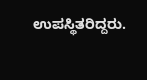ಉಪಸ್ಥಿತರಿದ್ದರು.